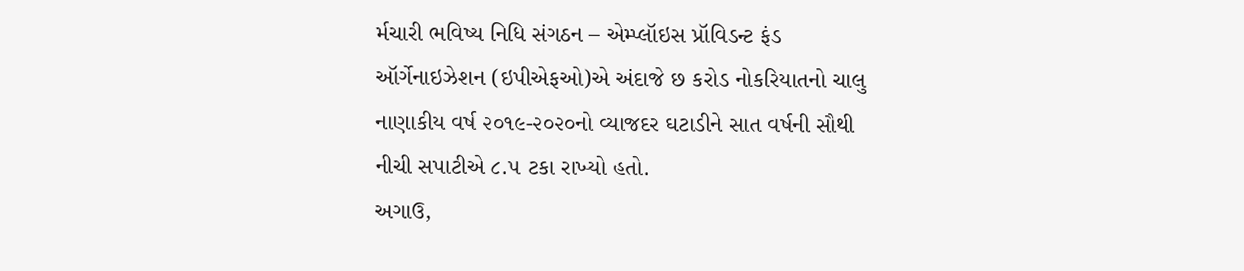ર્મચારી ભવિષ્ય નિધિ સંગઠન – એમ્પ્લૉઇસ પ્રૉવિડન્ટ ફંડ ઑર્ગેનાઇઝેશન (ઇપીએફઓ)એ અંદાજે છ કરોડ નોકરિયાતનો ચાલુ નાણાકીય વર્ષ ૨૦૧૯-૨૦૨૦નો વ્યાજદર ઘટાડીને સાત વર્ષની સૌથી નીચી સપાટીએ ૮.૫ ટકા રાખ્યો હતો.
અગાઉ,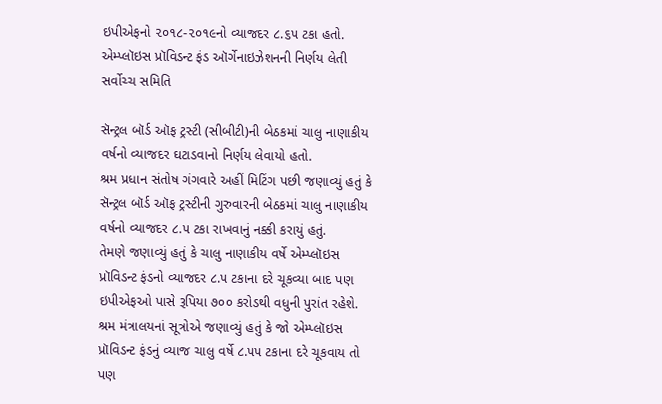ઇપીએફનો ૨૦૧૮-૨૦૧૯નો વ્યાજદર ૮.૬૫ ટકા હતો. એમ્પ્લૉઇસ પ્રૉવિડન્ટ ફંડ ઑર્ગેનાઇઝેશનની નિર્ણય લેતી સર્વોચ્ચ સમિતિ

સૅન્ટ્રલ બૉર્ડ ઑફ ટ્રસ્ટી (સીબીટી)ની બેઠકમાં ચાલુ નાણાકીય વર્ષનો વ્યાજદર ઘટાડવાનો નિર્ણય લેવાયો હતો.
શ્રમ પ્રધાન સંતોષ ગંગવારે અહીં મિટિંગ પછી જણાવ્યું હતું કે સૅન્ટ્રલ બૉર્ડ ઑફ ટ્રસ્ટીની ગુરુવારની બેઠકમાં ચાલુ નાણાકીય વર્ષનો વ્યાજદર ૮.૫ ટકા રાખવાનું નક્કી કરાયું હતું.
તેમણે જણાવ્યું હતું કે ચાલુ નાણાકીય વર્ષે એમ્પ્લૉઇસ પ્રૉવિડન્ટ ફંડનો વ્યાજદર ૮.૫ ટકાના દરે ચૂકવ્યા બાદ પણ ઇપીએફઓ પાસે રૂપિયા ૭૦૦ કરોડથી વધુની પુરાંત રહેશે.
શ્રમ મંત્રાલયનાં સૂત્રોએ જણાવ્યું હતું કે જો એમ્પ્લૉઇસ પ્રૉવિડન્ટ ફંડનું વ્યાજ ચાલુ વર્ષે ૮.૫૫ ટકાના દરે ચૂકવાય તો પણ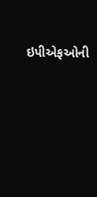ઇપીએફઓની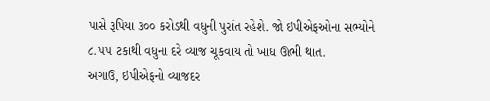પાસે રૂપિયા ૩૦૦ કરોડથી વધુની પુરાંત રહેશે. જો ઇપીએફઓના સભ્યોને ૮.૫૫ ટકાથી વધુના દરે વ્યાજ ચૂકવાય તો ખાધ ઊભી થાત.
અગાઉ, ઇપીએફનો વ્યાજદર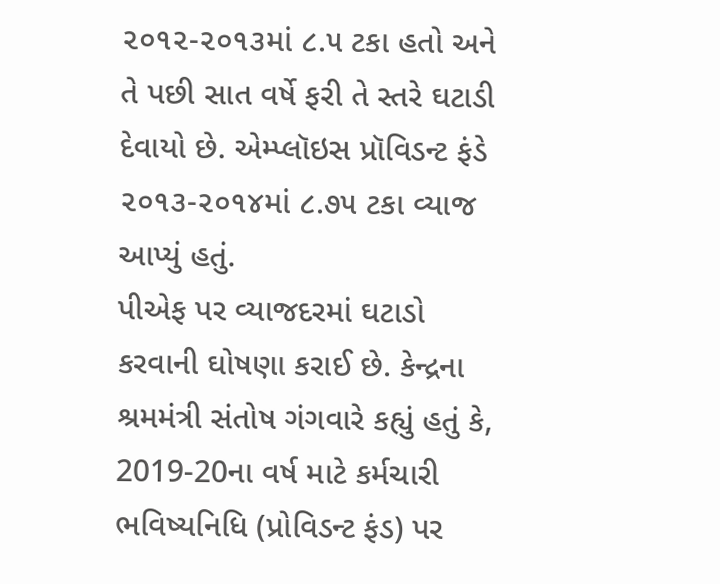૨૦૧૨-૨૦૧૩માં ૮.૫ ટકા હતો અને તે પછી સાત વર્ષે ફરી તે સ્તરે ઘટાડી દેવાયો છે. એમ્પ્લૉઇસ પ્રૉવિડન્ટ ફંડે ૨૦૧૩-૨૦૧૪માં ૮.૭૫ ટકા વ્યાજ આપ્યું હતું.
પીએફ પર વ્યાજદરમાં ઘટાડો કરવાની ઘોષણા કરાઈ છે. કેન્દ્રના શ્રમમંત્રી સંતોષ ગંગવારે કહ્યું હતું કે, 2019-20ના વર્ષ માટે કર્મચારી ભવિષ્યનિધિ (પ્રોવિડન્ટ ફંડ) પર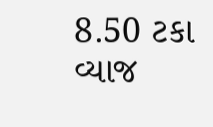8.50 ટકા વ્યાજ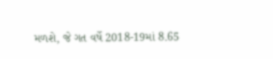મળશે, જે ગત વર્ષે 2018-19માં 8.65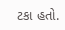ટકા હતો.